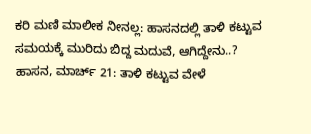ಕರಿ ಮಣಿ ಮಾಲೀಕ ನೀನಲ್ಲ: ಹಾಸನದಲ್ಲಿ ತಾಳಿ ಕಟ್ಟುವ ಸಮಯಕ್ಕೆ ಮುರಿದು ಬಿದ್ದ ಮದುವೆ, ಆಗಿದ್ದೇನು..?
ಹಾಸನ, ಮಾರ್ಚ್ 21: ತಾಳಿ ಕಟ್ಟುವ ವೇಳೆ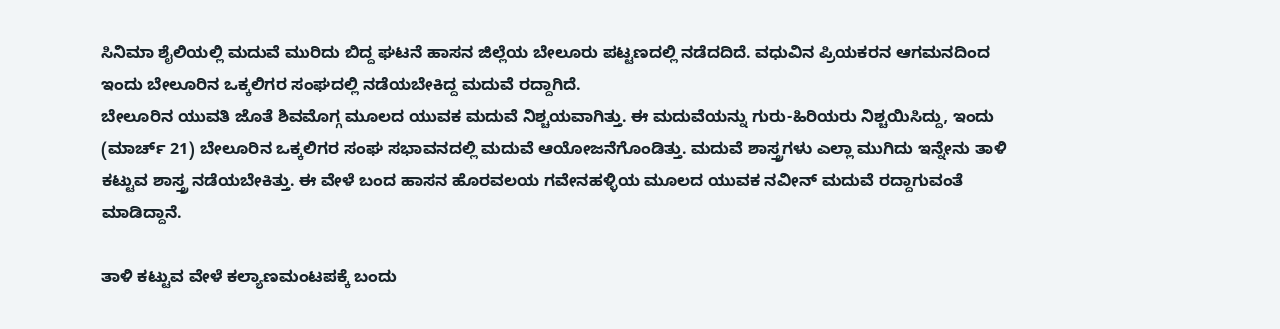ಸಿನಿಮಾ ಶೈಲಿಯಲ್ಲಿ ಮದುವೆ ಮುರಿದು ಬಿದ್ದ ಘಟನೆ ಹಾಸನ ಜಿಲ್ಲೆಯ ಬೇಲೂರು ಪಟ್ಟಣದಲ್ಲಿ ನಡೆದದಿದೆ. ವಧುವಿನ ಪ್ರಿಯಕರನ ಆಗಮನದಿಂದ ಇಂದು ಬೇಲೂರಿನ ಒಕ್ಕಲಿಗರ ಸಂಘದಲ್ಲಿ ನಡೆಯಬೇಕಿದ್ದ ಮದುವೆ ರದ್ದಾಗಿದೆ.
ಬೇಲೂರಿನ ಯುವತಿ ಜೊತೆ ಶಿವಮೊಗ್ಗ ಮೂಲದ ಯುವಕ ಮದುವೆ ನಿಶ್ಚಯವಾಗಿತ್ತು. ಈ ಮದುವೆಯನ್ನು ಗುರು-ಹಿರಿಯರು ನಿಶ್ಚಯಿಸಿದ್ದು, ಇಂದು (ಮಾರ್ಚ್ 21) ಬೇಲೂರಿನ ಒಕ್ಕಲಿಗರ ಸಂಘ ಸಭಾವನದಲ್ಲಿ ಮದುವೆ ಆಯೋಜನೆಗೊಂಡಿತ್ತು. ಮದುವೆ ಶಾಸ್ತ್ರಗಳು ಎಲ್ಲಾ ಮುಗಿದು ಇನ್ನೇನು ತಾಳಿ ಕಟ್ಟುವ ಶಾಸ್ತ್ರ ನಡೆಯಬೇಕಿತ್ತು. ಈ ವೇಳೆ ಬಂದ ಹಾಸನ ಹೊರವಲಯ ಗವೇನಹಳ್ಳಿಯ ಮೂಲದ ಯುವಕ ನವೀನ್ ಮದುವೆ ರದ್ದಾಗುವಂತೆ ಮಾಡಿದ್ದಾನೆ.

ತಾಳಿ ಕಟ್ಟುವ ವೇಳೆ ಕಲ್ಯಾಣಮಂಟಪಕ್ಕೆ ಬಂದು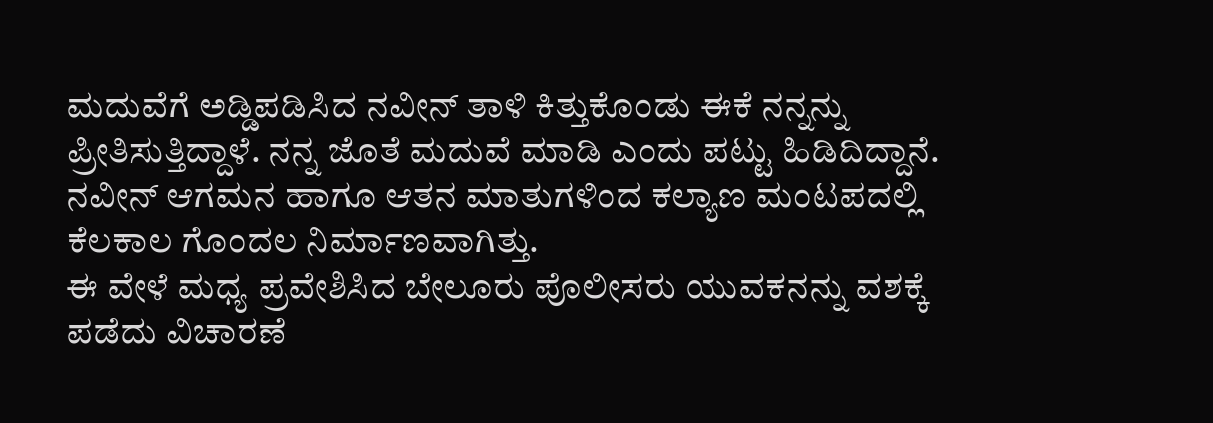ಮದುವೆಗೆ ಅಡ್ಡಿಪಡಿಸಿದ ನವೀನ್ ತಾಳಿ ಕಿತ್ತುಕೊಂಡು ಈಕೆ ನನ್ನನ್ನು ಪ್ರೀತಿಸುತ್ತಿದ್ದಾಳೆ. ನನ್ನ ಜೊತೆ ಮದುವೆ ಮಾಡಿ ಎಂದು ಪಟ್ಟು ಹಿಡಿದಿದ್ದಾನೆ. ನವೀನ್ ಆಗಮನ ಹಾಗೂ ಆತನ ಮಾತುಗಳಿಂದ ಕಲ್ಯಾಣ ಮಂಟಪದಲ್ಲಿ ಕೆಲಕಾಲ ಗೊಂದಲ ನಿರ್ಮಾಣವಾಗಿತ್ತು.
ಈ ವೇಳೆ ಮಧ್ಯ ಪ್ರವೇಶಿಸಿದ ಬೇಲೂರು ಪೊಲೀಸರು ಯುವಕನನ್ನು ವಶಕ್ಕೆ ಪಡೆದು ವಿಚಾರಣೆ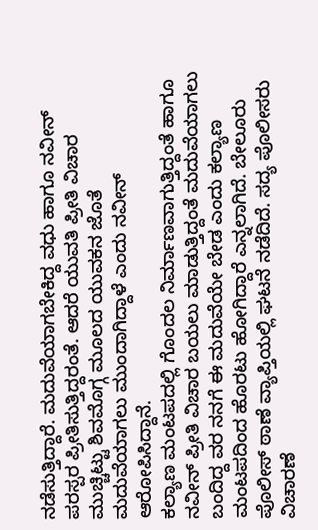ನಡೆಸುತ್ತಿದ್ದಾರೆ. ಮದುವೆಯಾಗಬೇಕಿದ್ದ ವಧು ಹಾಗೂ ನವೀನ್ ಪರಸ್ಪರ ಪ್ರೀತಿಸುತ್ತಿದ್ದರಂತೆ. ಆದರೆ ಯುವತಿ ಪ್ರೀತಿ ವಿಚಾರ ಮುಚ್ಚಿಟ್ಟು ಶಿವಮೊಗ್ಗ ಮೂಲದ ಯುವಕನ ಜೊತೆ ಮದುವೆಯಾಗಲು ಮುಂದಾಗಿದ್ದಾಳೆ ಎಂದು ನವೀನ್ ಆರೋಪಿಸಿದ್ದಾನೆ.
ಕಲ್ಯಾಣ ಮಂಟಪದಲ್ಲಿ ಗೊಂದಲ ನಿರ್ಮಾಣವಾಗುತ್ತಿದ್ದಂತೆ ಹಾಗೂ ನವೀನ್ ಪ್ರೀತಿ ವಿಚಾರ ಬಯಲು ಮಾಡುತ್ತಿದ್ದಂತೆ ಮದುವೆಯಾಗಲು ಬಂದಿದ್ದ ವರ ನನಗೆ ಈ ಮದುವೆಯೇ ಬೇಡ ಎಂದು ಕಲ್ಯಾಣ ಮಂಟಪದಿಂದ ಹೊರಟು ಹೋಗಿದ್ದಾರೆ ಎನ್ನಲಾಗಿದೆ. ಬೇಲೂರು ಪೊಲೀಸ್ ಠಾಣೆ ವ್ಯಾಪ್ತಿಯಲ್ಲಿ ಘಟನೆ ನಡೆದಿದೆ. ಸದ್ಯ ಪೊಲೀಸರು ವಿಚಾರಣೆ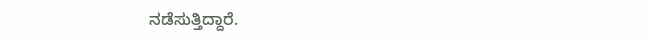ನಡೆಸುತ್ತಿದ್ದಾರೆ.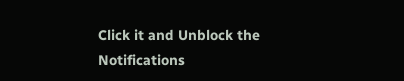Click it and Unblock the Notifications